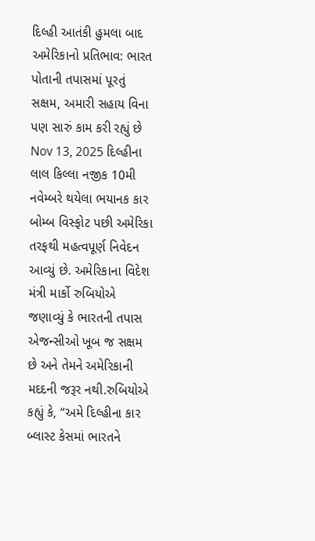દિલ્હી આતંકી હુમલા બાદ અમેરિકાનો પ્રતિભાવ: ભારત પોતાની તપાસમાં પૂરતું સક્ષમ, અમારી સહાય વિના પણ સારું કામ કરી રહ્યું છે Nov 13, 2025 દિલ્હીના લાલ કિલ્લા નજીક 10મી નવેમ્બરે થયેલા ભયાનક કાર બોમ્બ વિસ્ફોટ પછી અમેરિકા તરફથી મહત્વપૂર્ણ નિવેદન આવ્યું છે. અમેરિકાના વિદેશ મંત્રી માર્કો રુબિયોએ જણાવ્યું કે ભારતની તપાસ એજન્સીઓ ખૂબ જ સક્ષમ છે અને તેમને અમેરિકાની મદદની જરૂર નથી.રુબિયોએ કહ્યું કે, “અમે દિલ્હીના કાર બ્લાસ્ટ કેસમાં ભારતને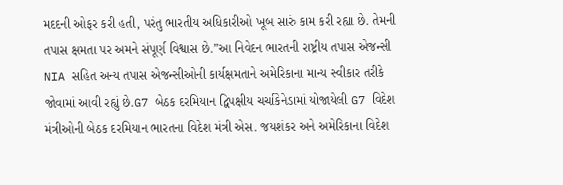મદદની ઓફર કરી હતી, પરંતુ ભારતીય અધિકારીઓ ખૂબ સારું કામ કરી રહ્યા છે. તેમની તપાસ ક્ષમતા પર અમને સંપૂર્ણ વિશ્વાસ છે.”આ નિવેદન ભારતની રાષ્ટ્રીય તપાસ એજન્સી NIA સહિત અન્ય તપાસ એજન્સીઓની કાર્યક્ષમતાને અમેરિકાના માન્ય સ્વીકાર તરીકે જોવામાં આવી રહ્યું છે.G7 બેઠક દરમિયાન દ્વિપક્ષીય ચર્ચાકેનેડામાં યોજાયેલી G7 વિદેશ મંત્રીઓની બેઠક દરમિયાન ભારતના વિદેશ મંત્રી એસ. જયશંકર અને અમેરિકાના વિદેશ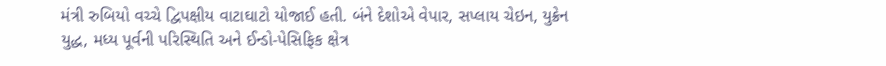મંત્રી રુબિયો વચ્ચે દ્વિપક્ષીય વાટાઘાટો યોજાઈ હતી. બંને દેશોએ વેપાર, સપ્લાય ચેઇન, યુક્રેન યુદ્ધ, મધ્ય પૂર્વની પરિસ્થિતિ અને ઈન્ડો-પેસિફિક ક્ષેત્ર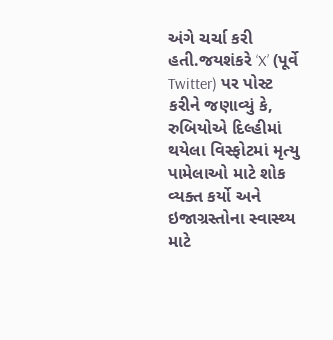અંગે ચર્ચા કરી હતી.જયશંકરે ‘X’ (પૂર્વે Twitter) પર પોસ્ટ કરીને જણાવ્યું કે, રુબિયોએ દિલ્હીમાં થયેલા વિસ્ફોટમાં મૃત્યુ પામેલાઓ માટે શોક વ્યક્ત કર્યો અને ઇજાગ્રસ્તોના સ્વાસ્થ્ય માટે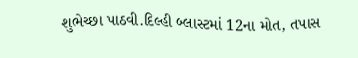શુભેચ્છા પાઠવી.દિલ્હી બ્લાસ્ટમાં 12ના મોત, તપાસ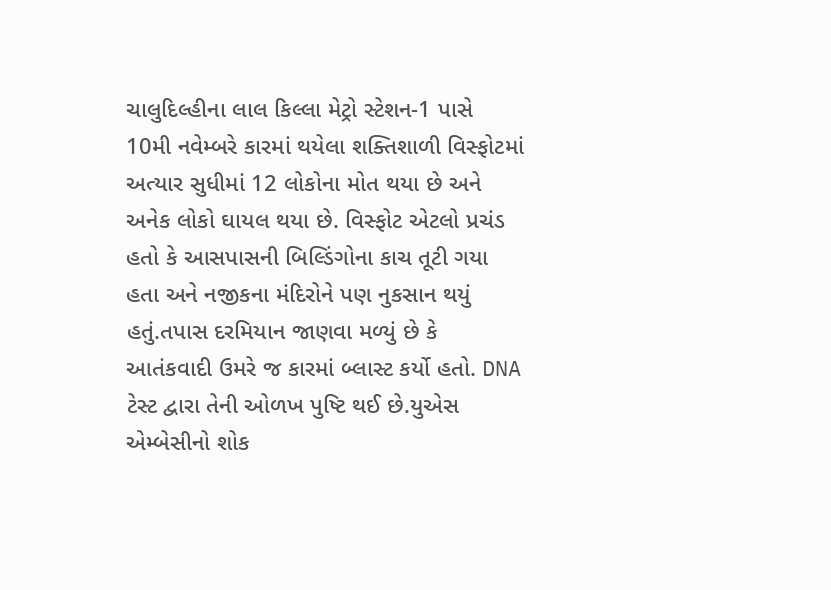ચાલુદિલ્હીના લાલ કિલ્લા મેટ્રો સ્ટેશન-1 પાસે 10મી નવેમ્બરે કારમાં થયેલા શક્તિશાળી વિસ્ફોટમાં અત્યાર સુધીમાં 12 લોકોના મોત થયા છે અને અનેક લોકો ઘાયલ થયા છે. વિસ્ફોટ એટલો પ્રચંડ હતો કે આસપાસની બિલ્ડિંગોના કાચ તૂટી ગયા હતા અને નજીકના મંદિરોને પણ નુકસાન થયું હતું.તપાસ દરમિયાન જાણવા મળ્યું છે કે આતંકવાદી ઉમરે જ કારમાં બ્લાસ્ટ કર્યો હતો. DNA ટેસ્ટ દ્વારા તેની ઓળખ પુષ્ટિ થઈ છે.યુએસ એમ્બેસીનો શોક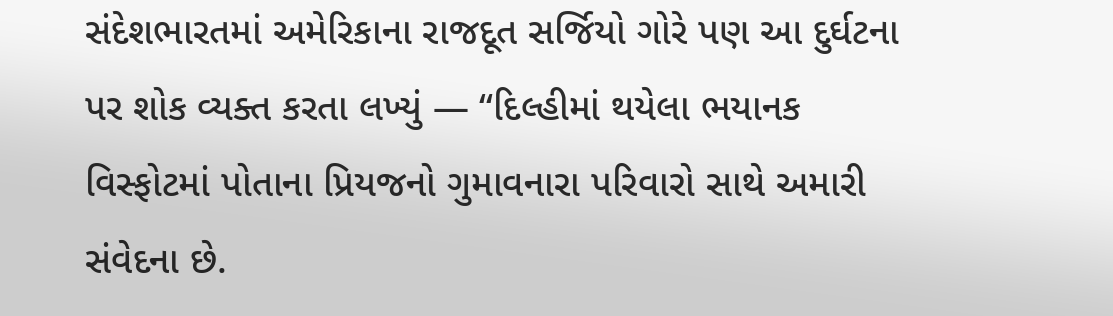સંદેશભારતમાં અમેરિકાના રાજદૂત સર્જિયો ગોરે પણ આ દુર્ઘટના પર શોક વ્યક્ત કરતા લખ્યું — “દિલ્હીમાં થયેલા ભયાનક વિસ્ફોટમાં પોતાના પ્રિયજનો ગુમાવનારા પરિવારો સાથે અમારી સંવેદના છે.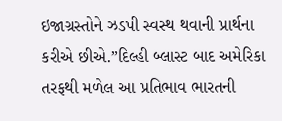ઇજાગ્રસ્તોને ઝડપી સ્વસ્થ થવાની પ્રાર્થના કરીએ છીએ.”દિલ્હી બ્લાસ્ટ બાદ અમેરિકા તરફથી મળેલ આ પ્રતિભાવ ભારતની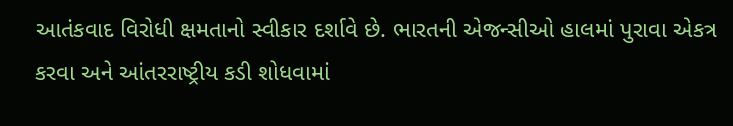આતંકવાદ વિરોધી ક્ષમતાનો સ્વીકાર દર્શાવે છે. ભારતની એજન્સીઓ હાલમાં પુરાવા એકત્ર કરવા અને આંતરરાષ્ટ્રીય કડી શોધવામાં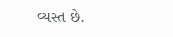વ્યસ્ત છે.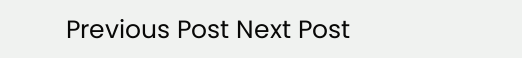Previous Post Next Post